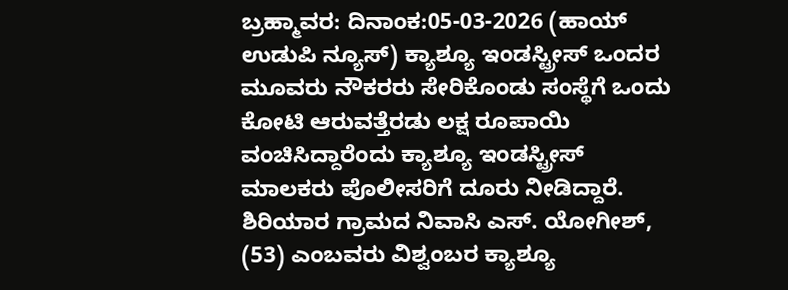ಬ್ರಹ್ಮಾವರ: ದಿನಾಂಕ:05-03-2026 (ಹಾಯ್ ಉಡುಪಿ ನ್ಯೂಸ್) ಕ್ಯಾಶ್ಯೂ ಇಂಡಸ್ಟ್ರೀಸ್ ಒಂದರ ಮೂವರು ನೌಕರರು ಸೇರಿಕೊಂಡು ಸಂಸ್ಥೆಗೆ ಒಂದು ಕೋಟಿ ಆರುವತ್ತೆರಡು ಲಕ್ಷ ರೂಪಾಯಿ ವಂಚಿಸಿದ್ದಾರೆಂದು ಕ್ಯಾಶ್ಯೂ ಇಂಡಸ್ಟ್ರೀಸ್ ಮಾಲಕರು ಪೊಲೀಸರಿಗೆ ದೂರು ನೀಡಿದ್ದಾರೆ.
ಶಿರಿಯಾರ ಗ್ರಾಮದ ನಿವಾಸಿ ಎಸ್. ಯೋಗೀಶ್, (53) ಎಂಬವರು ವಿಶ್ವಂಬರ ಕ್ಯಾಶ್ಯೂ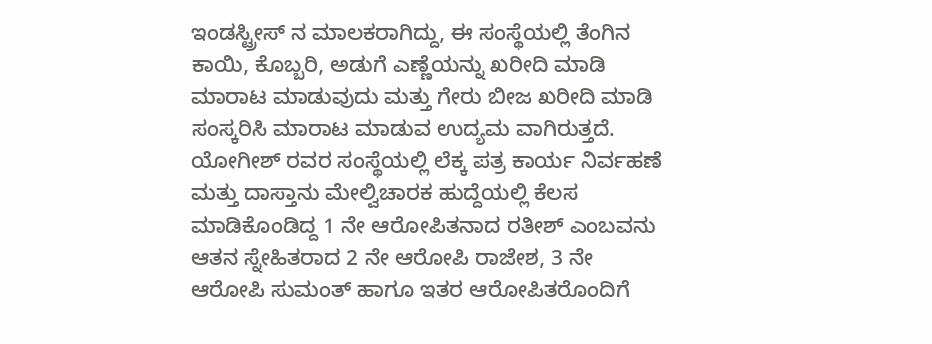ಇಂಡಸ್ಟ್ರೀಸ್ ನ ಮಾಲಕರಾಗಿದ್ದು, ಈ ಸಂಸ್ಥೆಯಲ್ಲಿ ತೆಂಗಿನ ಕಾಯಿ, ಕೊಬ್ಬರಿ, ಅಡುಗೆ ಎಣ್ಣೆಯನ್ನು ಖರೀದಿ ಮಾಡಿ ಮಾರಾಟ ಮಾಡುವುದು ಮತ್ತು ಗೇರು ಬೀಜ ಖರೀದಿ ಮಾಡಿ ಸಂಸ್ಕರಿಸಿ ಮಾರಾಟ ಮಾಡುವ ಉದ್ಯಮ ವಾಗಿರುತ್ತದೆ.
ಯೋಗೀಶ್ ರವರ ಸಂಸ್ಥೆಯಲ್ಲಿ ಲೆಕ್ಕ ಪತ್ರ ಕಾರ್ಯ ನಿರ್ವಹಣೆ ಮತ್ತು ದಾಸ್ತಾನು ಮೇಲ್ವಿಚಾರಕ ಹುದ್ದೆಯಲ್ಲಿ ಕೆಲಸ ಮಾಡಿಕೊಂಡಿದ್ದ 1 ನೇ ಆರೋಪಿತನಾದ ರತೀಶ್ ಎಂಬವನು ಆತನ ಸ್ನೇಹಿತರಾದ 2 ನೇ ಆರೋಪಿ ರಾಜೇಶ, 3 ನೇ ಆರೋಪಿ ಸುಮಂತ್ ಹಾಗೂ ಇತರ ಆರೋಪಿತರೊಂದಿಗೆ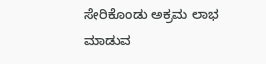ಸೇರಿಕೊಂಡು ಅಕ್ರಮ ಲಾಭ ಮಾಡುವ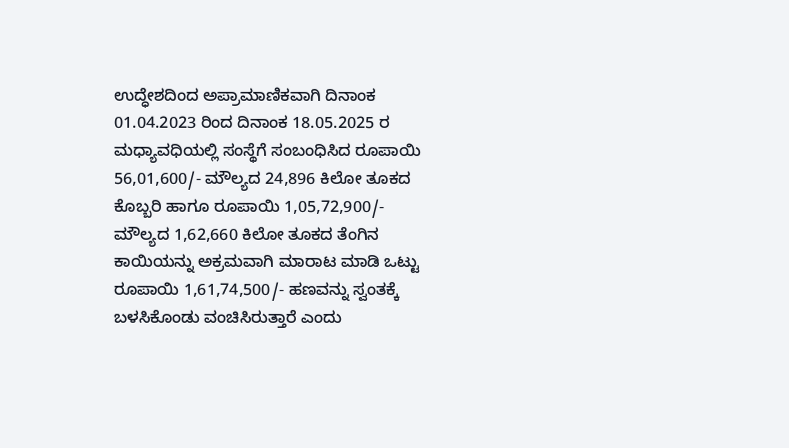ಉದ್ಧೇಶದಿಂದ ಅಪ್ರಾಮಾಣಿಕವಾಗಿ ದಿನಾಂಕ 01.04.2023 ರಿಂದ ದಿನಾಂಕ 18.05.2025 ರ ಮಧ್ಯಾವಧಿಯಲ್ಲಿ ಸಂಸ್ಥೆಗೆ ಸಂಬಂಧಿಸಿದ ರೂಪಾಯಿ 56,01,600/- ಮೌಲ್ಯದ 24,896 ಕಿಲೋ ತೂಕದ ಕೊಬ್ಬರಿ ಹಾಗೂ ರೂಪಾಯಿ 1,05,72,900/- ಮೌಲ್ಯದ 1,62,660 ಕಿಲೋ ತೂಕದ ತೆಂಗಿನ ಕಾಯಿಯನ್ನು ಅಕ್ರಮವಾಗಿ ಮಾರಾಟ ಮಾಡಿ ಒಟ್ಟು ರೂಪಾಯಿ 1,61,74,500/- ಹಣವನ್ನು ಸ್ವಂತಕ್ಕೆ ಬಳಸಿಕೊಂಡು ವಂಚಿಸಿರುತ್ತಾರೆ ಎಂದು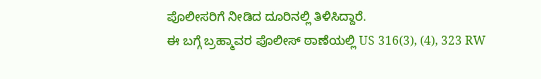ಪೊಲೀಸರಿಗೆ ನೀಡಿದ ದೂರಿನಲ್ಲಿ ತಿಳಿಸಿದ್ದಾರೆ.
ಈ ಬಗ್ಗೆ ಬ್ರಹ್ಮಾವರ ಪೊಲೀಸ್ ಠಾಣೆಯಲ್ಲಿ US 316(3), (4), 323 RW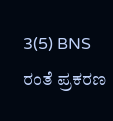3(5) BNS ರಂತೆ ಪ್ರಕರಣ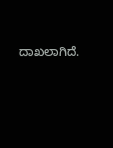ದಾಖಲಾಗಿದೆ.